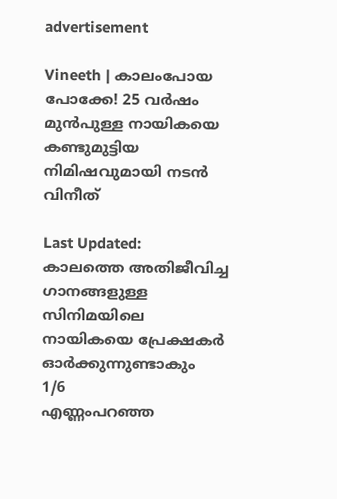advertisement

Vineeth | കാലംപോയ പോക്കേ! 25 വർഷം മുൻപുള്ള നായികയെ കണ്ടുമുട്ടിയ നിമിഷവുമായി നടൻ വിനീത്

Last Updated:
കാലത്തെ അതിജീവിച്ച ഗാനങ്ങളുള്ള സിനിമയിലെ നായികയെ പ്രേക്ഷകർ ഓർക്കുന്നുണ്ടാകും
1/6
എണ്ണംപറഞ്ഞ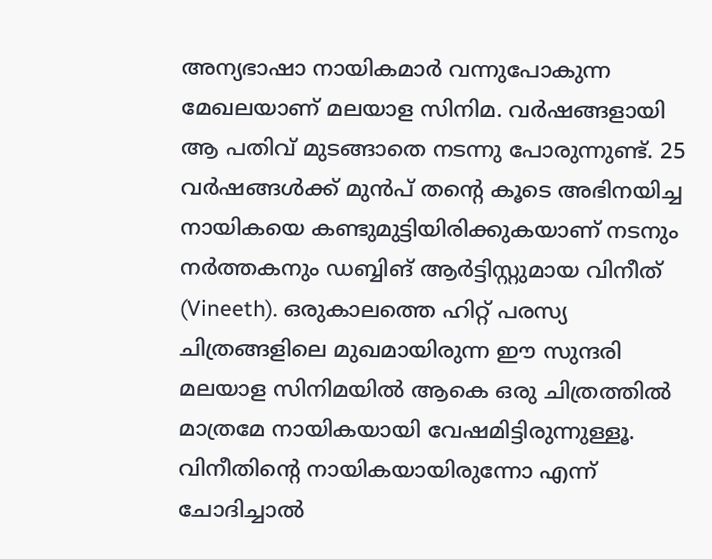അന്യഭാഷാ നായികമാർ വന്നുപോകുന്ന മേഖലയാണ് മലയാള സിനിമ. വർഷങ്ങളായി ആ പതിവ് മുടങ്ങാതെ നടന്നു പോരുന്നുണ്ട്. 25 വർഷങ്ങൾക്ക് മുൻപ് തന്റെ കൂടെ അഭിനയിച്ച നായികയെ കണ്ടുമുട്ടിയിരിക്കുകയാണ് നടനും നർത്തകനും ഡബ്ബിങ് ആർട്ടിസ്റ്റുമായ വിനീത് (Vineeth). ഒരുകാലത്തെ ഹിറ്റ് പരസ്യ ചിത്രങ്ങളിലെ മുഖമായിരുന്ന ഈ സുന്ദരി മലയാള സിനിമയിൽ ആകെ ഒരു ചിത്രത്തിൽ മാത്രമേ നായികയായി വേഷമിട്ടിരുന്നുള്ളൂ. വിനീതിന്റെ നായികയായിരുന്നോ എന്ന് ചോദിച്ചാൽ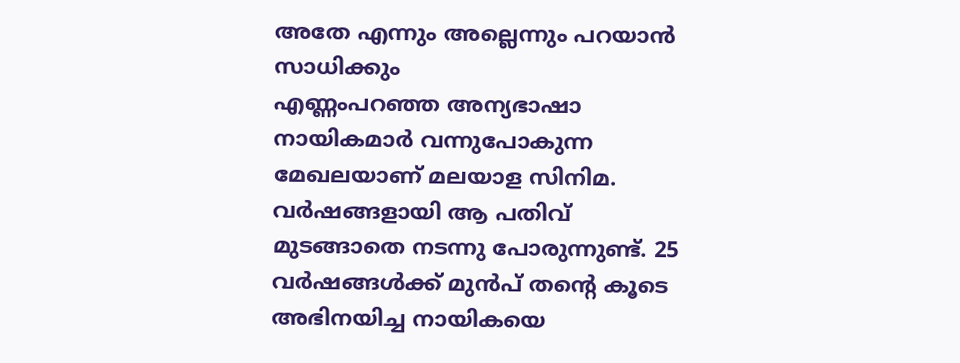അതേ എന്നും അല്ലെന്നും പറയാൻ സാധിക്കും
എണ്ണംപറഞ്ഞ അന്യഭാഷാ നായികമാർ വന്നുപോകുന്ന മേഖലയാണ് മലയാള സിനിമ. വർഷങ്ങളായി ആ പതിവ് മുടങ്ങാതെ നടന്നു പോരുന്നുണ്ട്. 25 വർഷങ്ങൾക്ക് മുൻപ് തന്റെ കൂടെ അഭിനയിച്ച നായികയെ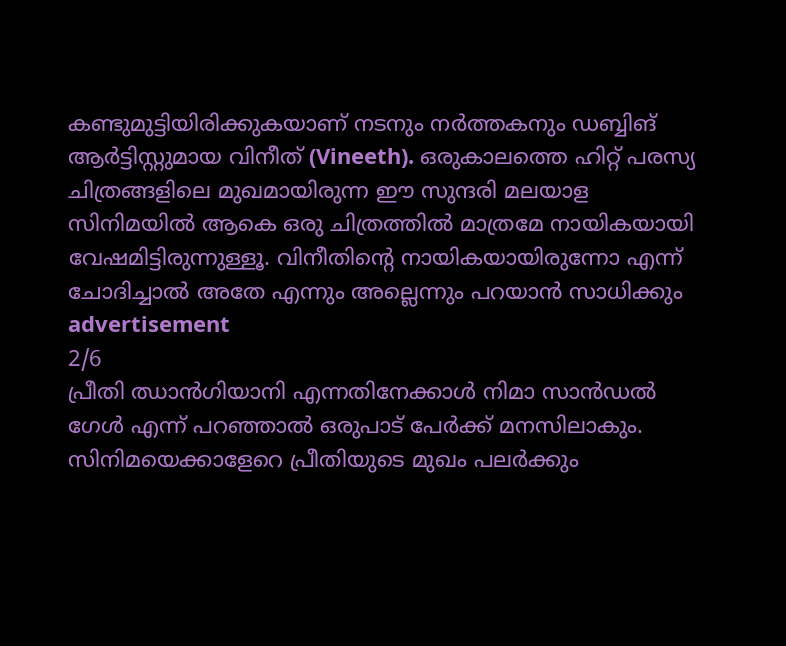കണ്ടുമുട്ടിയിരിക്കുകയാണ് നടനും നർത്തകനും ഡബ്ബിങ് ആർട്ടിസ്റ്റുമായ വിനീത് (Vineeth). ഒരുകാലത്തെ ഹിറ്റ് പരസ്യ ചിത്രങ്ങളിലെ മുഖമായിരുന്ന ഈ സുന്ദരി മലയാള സിനിമയിൽ ആകെ ഒരു ചിത്രത്തിൽ മാത്രമേ നായികയായി വേഷമിട്ടിരുന്നുള്ളൂ. വിനീതിന്റെ നായികയായിരുന്നോ എന്ന് ചോദിച്ചാൽ അതേ എന്നും അല്ലെന്നും പറയാൻ സാധിക്കും
advertisement
2/6
പ്രീതി ഝാൻഗിയാനി എന്നതിനേക്കാൾ നിമാ സാൻഡൽ ഗേൾ എന്ന് പറഞ്ഞാൽ ഒരുപാട് പേർക്ക് മനസിലാകും. സിനിമയെക്കാളേറെ പ്രീതിയുടെ മുഖം പലർക്കും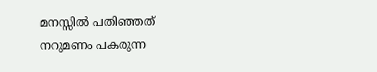മനസ്സിൽ പതിഞ്ഞത് നറുമണം പകരുന്ന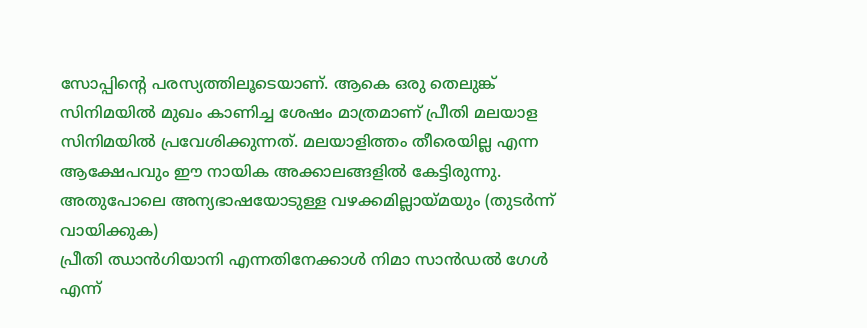സോപ്പിന്റെ പരസ്യത്തിലൂടെയാണ്. ആകെ ഒരു തെലുങ്ക് സിനിമയിൽ മുഖം കാണിച്ച ശേഷം മാത്രമാണ് പ്രീതി മലയാള സിനിമയിൽ പ്രവേശിക്കുന്നത്. മലയാളിത്തം തീരെയില്ല എന്ന ആക്ഷേപവും ഈ നായിക അക്കാലങ്ങളിൽ കേട്ടിരുന്നു. അതുപോലെ അന്യഭാഷയോടുള്ള വഴക്കമില്ലായ്മയും (തുടർന്ന് വായിക്കുക)
പ്രീതി ഝാൻഗിയാനി എന്നതിനേക്കാൾ നിമാ സാൻഡൽ ഗേൾ എന്ന്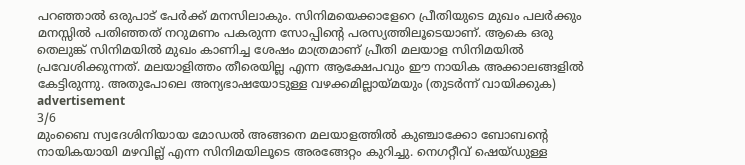പറഞ്ഞാൽ ഒരുപാട് പേർക്ക് മനസിലാകും. സിനിമയെക്കാളേറെ പ്രീതിയുടെ മുഖം പലർക്കും മനസ്സിൽ പതിഞ്ഞത് നറുമണം പകരുന്ന സോപ്പിന്റെ പരസ്യത്തിലൂടെയാണ്. ആകെ ഒരു തെലുങ്ക് സിനിമയിൽ മുഖം കാണിച്ച ശേഷം മാത്രമാണ് പ്രീതി മലയാള സിനിമയിൽ പ്രവേശിക്കുന്നത്. മലയാളിത്തം തീരെയില്ല എന്ന ആക്ഷേപവും ഈ നായിക അക്കാലങ്ങളിൽ കേട്ടിരുന്നു. അതുപോലെ അന്യഭാഷയോടുള്ള വഴക്കമില്ലായ്മയും (തുടർന്ന് വായിക്കുക)
advertisement
3/6
മുംബൈ സ്വദേശിനിയായ മോഡൽ അങ്ങനെ മലയാളത്തിൽ കുഞ്ചാക്കോ ബോബന്റെ നായികയായി മഴവില്ല് എന്ന സിനിമയിലൂടെ അരങ്ങേറ്റം കുറിച്ചു. നെഗറ്റീവ് ഷെയ്‌ഡുള്ള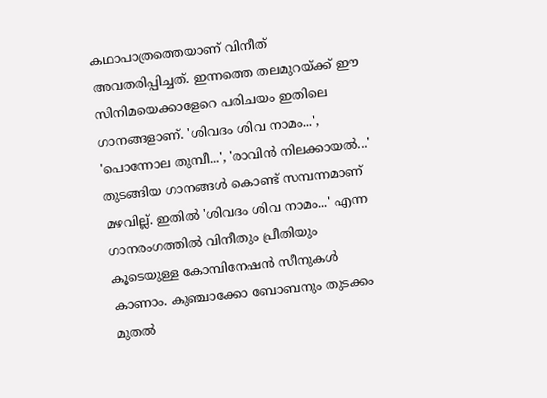കഥാപാത്രത്തെയാണ് വിനീത് അവതരിപ്പിച്ചത്. ഇന്നത്തെ തലമുറയ്ക്ക് ഈ സിനിമയെക്കാളേറെ പരിചയം ഇതിലെ ഗാനങ്ങളാണ്. 'ശിവദം ശിവ നാമം...', 'പൊന്നോല തുമ്പീ...', 'രാവിൻ നിലക്കായൽ...' തുടങ്ങിയ ഗാനങ്ങൾ കൊണ്ട് സമ്പന്നമാണ് മഴവില്ല്. ഇതിൽ 'ശിവദം ശിവ നാമം...' എന്ന ഗാനരംഗത്തിൽ വിനീതും പ്രീതിയും കൂടെയുള്ള കോമ്പിനേഷൻ സീനുകൾ കാണാം. കുഞ്ചാക്കോ ബോബനും തുടക്കം മുതൽ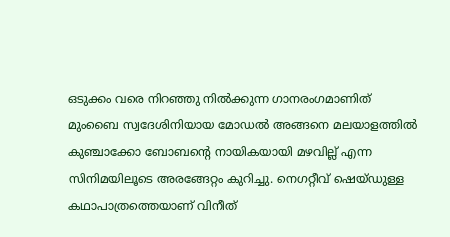ഒടുക്കം വരെ നിറഞ്ഞു നിൽക്കുന്ന ഗാനരംഗമാണിത്
മുംബൈ സ്വദേശിനിയായ മോഡൽ അങ്ങനെ മലയാളത്തിൽ കുഞ്ചാക്കോ ബോബന്റെ നായികയായി മഴവില്ല് എന്ന സിനിമയിലൂടെ അരങ്ങേറ്റം കുറിച്ചു. നെഗറ്റീവ് ഷെയ്‌ഡുള്ള കഥാപാത്രത്തെയാണ് വിനീത്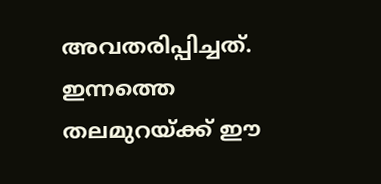അവതരിപ്പിച്ചത്. ഇന്നത്തെ തലമുറയ്ക്ക് ഈ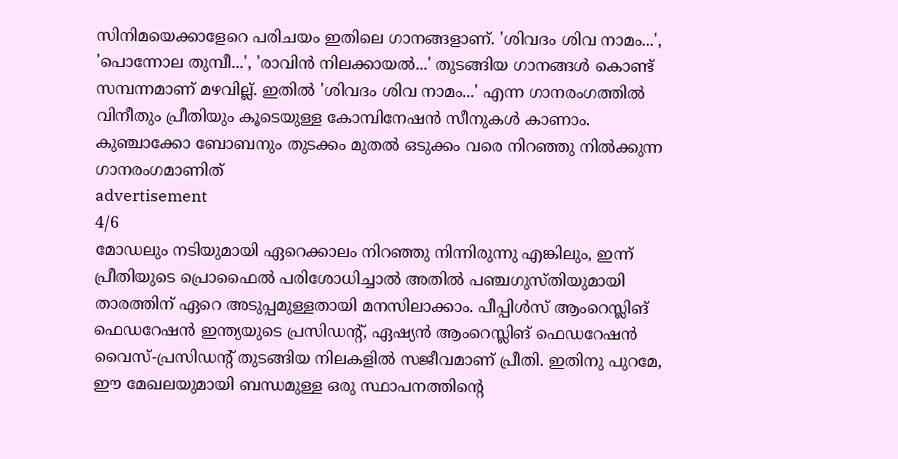സിനിമയെക്കാളേറെ പരിചയം ഇതിലെ ഗാനങ്ങളാണ്. 'ശിവദം ശിവ നാമം...', 'പൊന്നോല തുമ്പീ...', 'രാവിൻ നിലക്കായൽ...' തുടങ്ങിയ ഗാനങ്ങൾ കൊണ്ട് സമ്പന്നമാണ് മഴവില്ല്. ഇതിൽ 'ശിവദം ശിവ നാമം...' എന്ന ഗാനരംഗത്തിൽ വിനീതും പ്രീതിയും കൂടെയുള്ള കോമ്പിനേഷൻ സീനുകൾ കാണാം. കുഞ്ചാക്കോ ബോബനും തുടക്കം മുതൽ ഒടുക്കം വരെ നിറഞ്ഞു നിൽക്കുന്ന ഗാനരംഗമാണിത്
advertisement
4/6
മോഡലും നടിയുമായി ഏറെക്കാലം നിറഞ്ഞു നിന്നിരുന്നു എങ്കിലും, ഇന്ന് പ്രീതിയുടെ പ്രൊഫൈൽ പരിശോധിച്ചാൽ അതിൽ പഞ്ചഗുസ്തിയുമായി താരത്തിന് ഏറെ അടുപ്പമുള്ളതായി മനസിലാക്കാം. പീപ്പിൾസ് ആംറെസ്ലിങ് ഫെഡറേഷൻ ഇന്ത്യയുടെ പ്രസിഡന്റ്, ഏഷ്യൻ ആംറെസ്ലിങ് ഫെഡറേഷൻ വൈസ്-പ്രസിഡന്റ് തുടങ്ങിയ നിലകളിൽ സജീവമാണ് പ്രീതി. ഇതിനു പുറമേ, ഈ മേഖലയുമായി ബന്ധമുള്ള ഒരു സ്ഥാപനത്തിന്റെ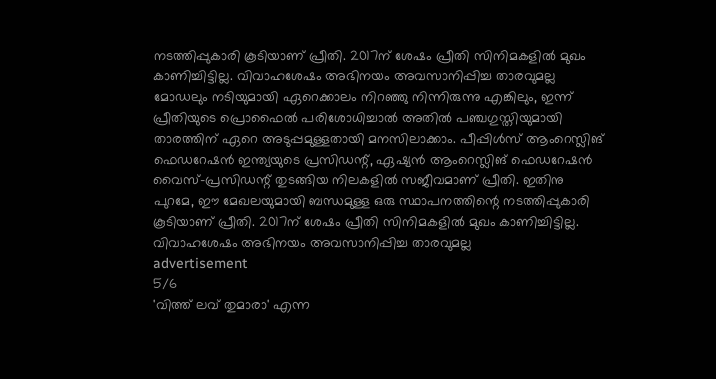നടത്തിപ്പുകാരി കൂടിയാണ് പ്രീതി. 2017ന് ശേഷം പ്രീതി സിനിമകളിൽ മുഖം കാണിച്ചിട്ടില്ല. വിവാഹശേഷം അഭിനയം അവസാനിപ്പിച്ച താരവുമല്ല
മോഡലും നടിയുമായി ഏറെക്കാലം നിറഞ്ഞു നിന്നിരുന്നു എങ്കിലും, ഇന്ന് പ്രീതിയുടെ പ്രൊഫൈൽ പരിശോധിച്ചാൽ അതിൽ പഞ്ചഗുസ്തിയുമായി താരത്തിന് ഏറെ അടുപ്പമുള്ളതായി മനസിലാക്കാം. പീപ്പിൾസ് ആംറെസ്ലിങ് ഫെഡറേഷൻ ഇന്ത്യയുടെ പ്രസിഡന്റ്, ഏഷ്യൻ ആംറെസ്ലിങ് ഫെഡറേഷൻ വൈസ്-പ്രസിഡന്റ് തുടങ്ങിയ നിലകളിൽ സജീവമാണ് പ്രീതി. ഇതിനു പുറമേ, ഈ മേഖലയുമായി ബന്ധമുള്ള ഒരു സ്ഥാപനത്തിന്റെ നടത്തിപ്പുകാരി കൂടിയാണ് പ്രീതി. 2017ന് ശേഷം പ്രീതി സിനിമകളിൽ മുഖം കാണിച്ചിട്ടില്ല. വിവാഹശേഷം അഭിനയം അവസാനിപ്പിച്ച താരവുമല്ല
advertisement
5/6
'വിത്ത് ലവ് തുമാരാ' എന്ന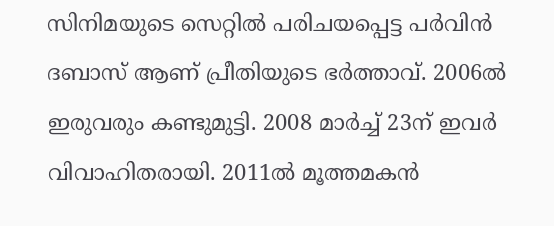സിനിമയുടെ സെറ്റിൽ പരിചയപ്പെട്ട പർവിൻ ദബാസ് ആണ് പ്രീതിയുടെ ഭർത്താവ്. 2006ൽ ഇരുവരും കണ്ടുമുട്ടി. 2008 മാർച്ച് 23ന് ഇവർ വിവാഹിതരായി. 2011ൽ മൂത്തമകൻ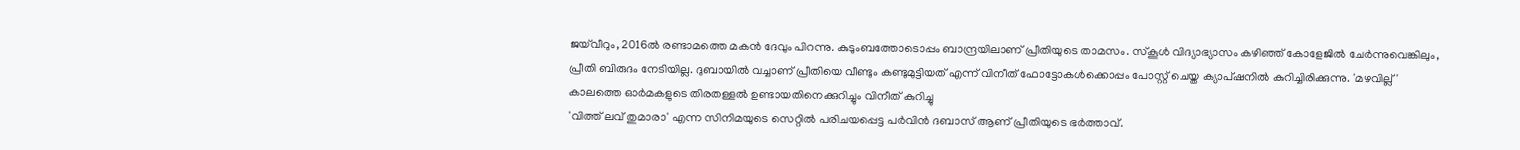ജയ്‌വീറും, 2016ൽ രണ്ടാമത്തെ മകൻ ദേവും പിറന്നു. കുടുംബത്തോടൊപ്പം ബാന്ദ്രയിലാണ് പ്രീതിയുടെ താമസം. സ്കൂൾ വിദ്യാഭ്യാസം കഴിഞ്ഞ് കോളേജിൽ ചേർന്നുവെങ്കിലും, പ്രീതി ബിരുദം നേടിയില്ല. ദുബായിൽ വച്ചാണ് പ്രീതിയെ വീണ്ടും കണ്ടുമുട്ടിയത് എന്ന് വിനീത് ഫോട്ടോകൾക്കൊപ്പം പോസ്റ്റ് ചെയ്ത ക്യാപ്‌ഷനിൽ കുറിച്ചിരിക്കുന്നു. 'മഴവില്ല്' കാലത്തെ ഓർമകളുടെ തിരതള്ളൽ ഉണ്ടായതിനെക്കുറിച്ചും വിനീത് കുറിച്ചു
'വിത്ത് ലവ് തുമാരാ' എന്ന സിനിമയുടെ സെറ്റിൽ പരിചയപ്പെട്ട പർവിൻ ദബാസ് ആണ് പ്രീതിയുടെ ഭർത്താവ്.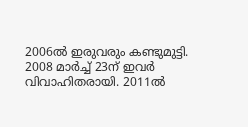2006ൽ ഇരുവരും കണ്ടുമുട്ടി. 2008 മാർച്ച് 23ന് ഇവർ വിവാഹിതരായി. 2011ൽ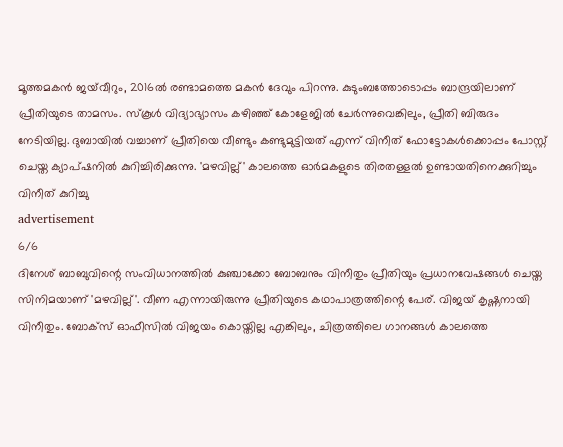മൂത്തമകൻ ജയ്‌വീറും, 2016ൽ രണ്ടാമത്തെ മകൻ ദേവും പിറന്നു. കുടുംബത്തോടൊപ്പം ബാന്ദ്രയിലാണ് പ്രീതിയുടെ താമസം. സ്കൂൾ വിദ്യാഭ്യാസം കഴിഞ്ഞ് കോളേജിൽ ചേർന്നുവെങ്കിലും, പ്രീതി ബിരുദം നേടിയില്ല. ദുബായിൽ വച്ചാണ് പ്രീതിയെ വീണ്ടും കണ്ടുമുട്ടിയത് എന്ന് വിനീത് ഫോട്ടോകൾക്കൊപ്പം പോസ്റ്റ് ചെയ്ത ക്യാപ്‌ഷനിൽ കുറിച്ചിരിക്കുന്നു. 'മഴവില്ല്' കാലത്തെ ഓർമകളുടെ തിരതള്ളൽ ഉണ്ടായതിനെക്കുറിച്ചും വിനീത് കുറിച്ചു
advertisement
6/6
ദിനേശ് ബാബുവിന്റെ സംവിധാനത്തിൽ കുഞ്ചാക്കോ ബോബനും വിനീതും പ്രീതിയും പ്രധാനവേഷങ്ങൾ ചെയ്ത സിനിമയാണ് 'മഴവില്ല്'. വീണ എന്നായിരുന്നു പ്രീതിയുടെ കഥാപാത്രത്തിന്റെ പേര്. വിജയ് കൃഷ്ണനായി വിനീതും. ബോക്സ് ഓഫീസിൽ വിജയം കൊയ്തില്ല എങ്കിലും, ചിത്രത്തിലെ ഗാനങ്ങൾ കാലത്തെ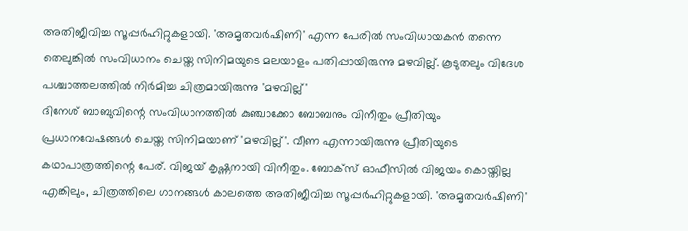അതിജീവിച്ച സൂപ്പർഹിറ്റുകളായി. 'അമൃതവർഷിണി' എന്ന പേരിൽ സംവിധായകൻ തന്നെ തെലുങ്കിൽ സംവിധാനം ചെയ്ത സിനിമയുടെ മലയാളം പതിപ്പായിരുന്നു മഴവില്ല്. കൂടുതലും വിദേശ പശ്ചാത്തലത്തിൽ നിർമിച്ച ചിത്രമായിരുന്നു 'മഴവില്ല്'
ദിനേശ് ബാബുവിന്റെ സംവിധാനത്തിൽ കുഞ്ചാക്കോ ബോബനും വിനീതും പ്രീതിയും പ്രധാനവേഷങ്ങൾ ചെയ്ത സിനിമയാണ് 'മഴവില്ല്'. വീണ എന്നായിരുന്നു പ്രീതിയുടെ കഥാപാത്രത്തിന്റെ പേര്. വിജയ് കൃഷ്ണനായി വിനീതും. ബോക്സ് ഓഫീസിൽ വിജയം കൊയ്തില്ല എങ്കിലും, ചിത്രത്തിലെ ഗാനങ്ങൾ കാലത്തെ അതിജീവിച്ച സൂപ്പർഹിറ്റുകളായി. 'അമൃതവർഷിണി'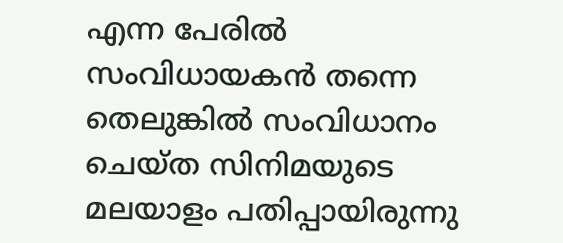എന്ന പേരിൽ സംവിധായകൻ തന്നെ തെലുങ്കിൽ സംവിധാനം ചെയ്ത സിനിമയുടെ മലയാളം പതിപ്പായിരുന്നു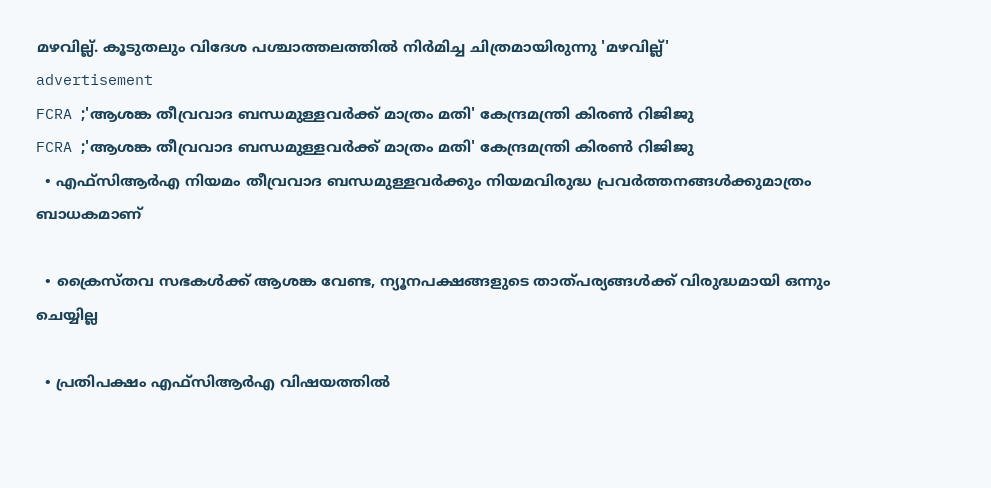മഴവില്ല്. കൂടുതലും വിദേശ പശ്ചാത്തലത്തിൽ നിർമിച്ച ചിത്രമായിരുന്നു 'മഴവില്ല്'
advertisement
FCRA ;'ആശങ്ക തീവ്രവാദ ബന്ധമുള്ളവർക്ക് മാത്രം മതി' കേന്ദ്രമന്ത്രി കിരണ്‍ റിജിജു
FCRA ;'ആശങ്ക തീവ്രവാദ ബന്ധമുള്ളവർക്ക് മാത്രം മതി' കേന്ദ്രമന്ത്രി കിരണ്‍ റിജിജു
  • എഫ്‌സിആർഎ നിയമം തീവ്രവാദ ബന്ധമുള്ളവർക്കും നിയമവിരുദ്ധ പ്രവർത്തനങ്ങൾക്കുമാത്രം ബാധകമാണ്

  • ക്രൈസ്തവ സഭകൾക്ക് ആശങ്ക വേണ്ട, ന്യൂനപക്ഷങ്ങളുടെ താത്പര്യങ്ങൾക്ക് വിരുദ്ധമായി ഒന്നും ചെയ്യില്ല

  • പ്രതിപക്ഷം എഫ്‌സിആർഎ വിഷയത്തിൽ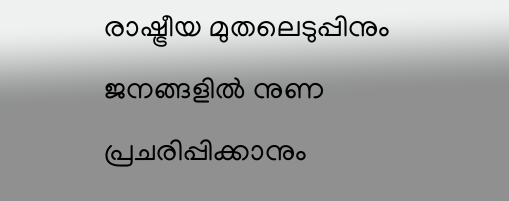രാഷ്ട്രീയ മുതലെടുപ്പിനും ജനങ്ങളിൽ നുണ പ്രചരിപ്പിക്കാനും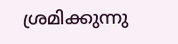ശ്രമിക്കുന്നു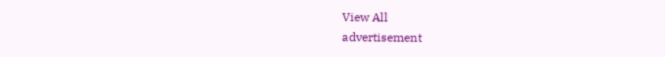View All
advertisement